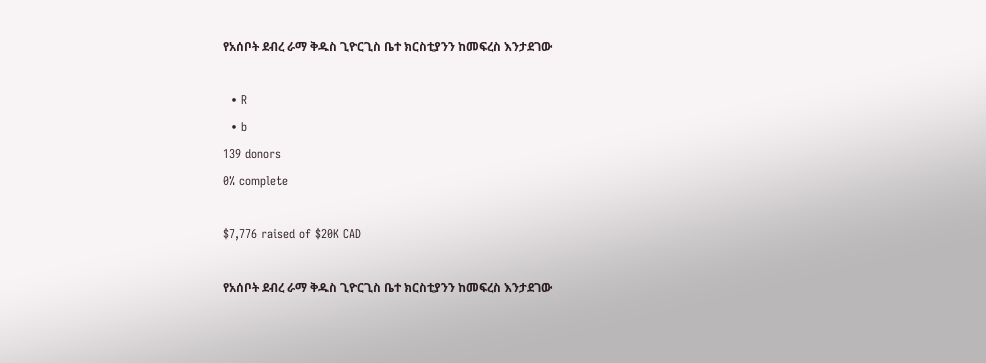የአሰቦት ደብረ ራማ ቅዱስ ጊዮርጊስ ቤተ ክርስቲያንን ከመፍረስ እንታደገው

  • R
  • b
139 donors
0% complete

$7,776 raised of $20K CAD

የአሰቦት ደብረ ራማ ቅዱስ ጊዮርጊስ ቤተ ክርስቲያንን ከመፍረስ እንታደገው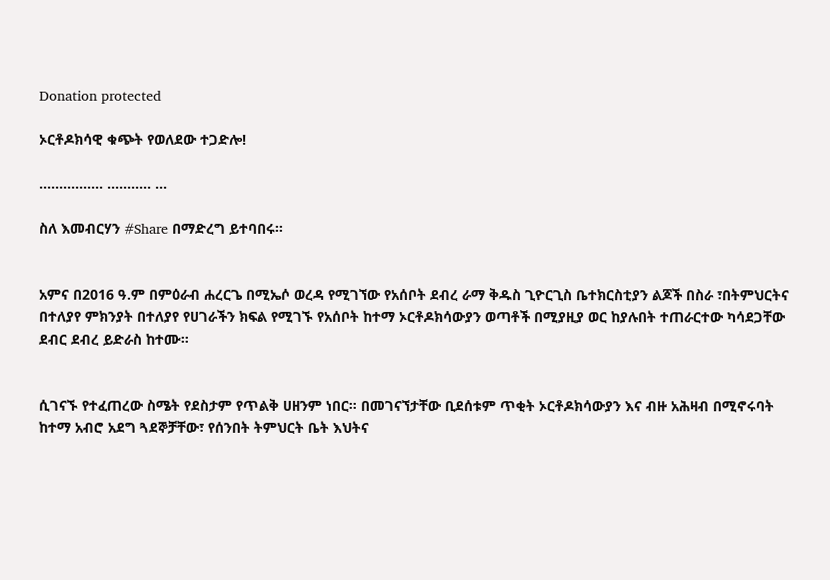Donation protected

ኦርቶዶክሳዊ ቁጭት የወለደው ተጋድሎ!

................ ........... ...

ስለ እመብርሃን #Share በማድረግ ይተባበሩ።


አምና በ2016 ዓ.ም በምዕራብ ሐረርጌ በሚኤሶ ወረዳ የሚገኘው የአሰቦት ደብረ ራማ ቅዱስ ጊዮርጊስ ቤተክርስቲያን ልጆች በስራ ፣በትምህርትና በተለያየ ምክንያት በተለያየ የሀገራችን ክፍል የሚገኙ የአሰቦት ከተማ ኦርቶዶክሳውያን ወጣቶች በሚያዚያ ወር ከያሉበት ተጠራርተው ካሳደጋቸው ደብር ደብረ ይድራስ ከተሙ።


ሲገናኙ የተፈጠረው ስሜት የደስታም የጥልቅ ሀዘንም ነበር። በመገናኘታቸው ቢደሰቱም ጥቂት ኦርቶዶክሳውያን እና ብዙ አሕዛብ በሚኖሩባት ከተማ አብሮ አደግ ጓደኞቻቸው፣ የሰንበት ትምህርት ቤት እህትና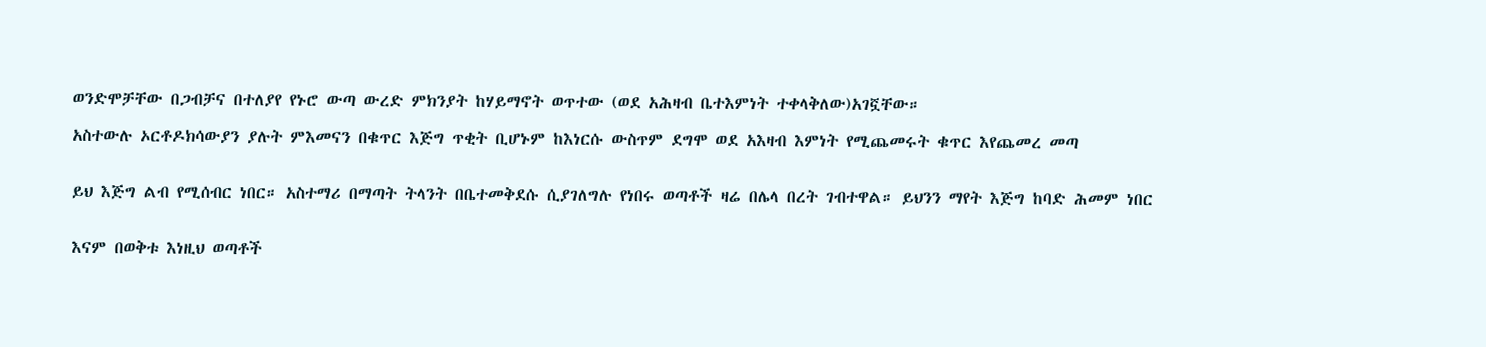ወንድሞቻቸው በጋብቻና በተለያየ የኑሮ ውጣ ውረድ ምክንያት ከሃይማኖት ወጥተው (ወደ አሕዛብ ቤተእምነት ተቀላቅለው)አገኟቸው።

አስተውሉ ኦርቶዶክሳውያን ያሉት ምእመናን በቁጥር እጅግ ጥቂት ቢሆኑም ከእነርሱ ውስጥም ደግሞ ወደ አእዛብ እምነት የሚጨመሩት ቁጥር እየጨመረ መጣ


ይህ እጅግ ልብ የሚሰብር ነበር። አስተማሪ በማጣት ትላንት በቤተመቅደሱ ሲያገለግሉ የነበሩ ወጣቶች ዛሬ በሌላ በረት ገብተዋል። ይህንን ማየት እጅግ ከባድ ሕመም ነበር


እናም በወቅቱ እነዚህ ወጣቶች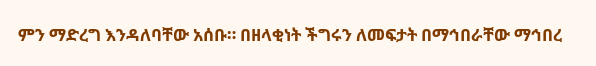ምን ማድረግ እንዳለባቸው አሰቡ። በዘላቂነት ችግሩን ለመፍታት በማኅበራቸው ማኅበረ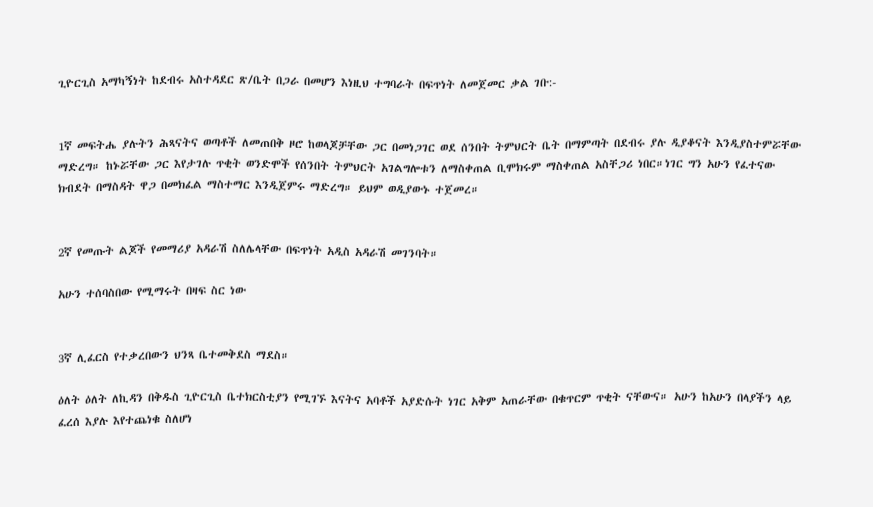ጊዮርጊስ አማካኝነት ከደብሩ አስተዳደር ጽ/ቤት በጋራ በመሆን እነዚህ ተግባራት በፍጥነት ለመጀመር ቃል ገቡ:-


1ኛ መፍትሔ ያሉትን ሕጻናትና ወጣቶች ለመጠበቅ ዞሮ ከወላጆቻቸው ጋር በመነጋገር ወደ ሰንበት ትምህርት ቤት በማምጣት በደብሩ ያሉ ዲያቆናት እንዲያስተምሯቸው ማድረግ። ከኑሯቸው ጋር እየታገሉ ጥቂት ወንድሞች የሰንበት ትምህርት አገልግሎቱን ለማስቀጠል ቢሞክሩም ማስቀጠል አስቸጋሪ ነበር።ነገር ግን አሁን የፈተናው ክብደት በማስዳት ዋጋ በመክፈል ማስተማር እንዲጀምሩ ማድረግ። ይህም ወዲያውኑ ተጀመረ።


2ኛ የመጡት ልጆች የመማሪያ አዳራሽ ስለሌላቸው በፍጥነት አዲስ አዳራሽ መገንባት።

አሁን ተሰባስበው የሚማሩት በዛፍ ስር ነው


3ኛ ሊፈርስ የተቃረበውን ህንጻ ቤተመቅደስ ማደስ።

ዕለት ዕለት ለኪዳን በቅዱስ ጊዮርጊስ ቤተክርስቲያን የሚገኙ እናትና አባቶች አያድሱት ነገር አቅም አጠራቸው በቁጥርም ጥቂት ናቸውና። አሁን ከአሁን በላያችን ላይ ፈረሰ እያሉ እየተጨነቁ ስለሆነ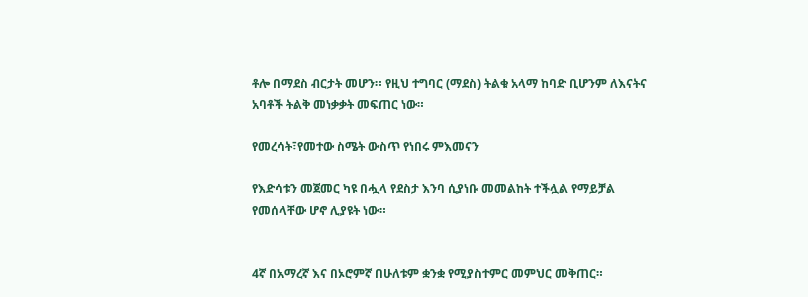ቶሎ በማደስ ብርታት መሆን። የዚህ ተግባር (ማደስ) ትልቁ አላማ ከባድ ቢሆንም ለእናትና አባቶች ትልቅ መነቃቃት መፍጠር ነው።

የመረሳት፣የመተው ስሜት ውስጥ የነበሩ ምእመናን

የእድሳቱን መጀመር ካዩ በሗላ የደስታ እንባ ሲያነቡ መመልከት ተችሏል የማይቻል የመሰላቸው ሆኖ ሊያዩት ነው።


4ኛ በአማረኛ እና በኦሮምኛ በሁለቱም ቋንቋ የሚያስተምር መምህር መቅጠር።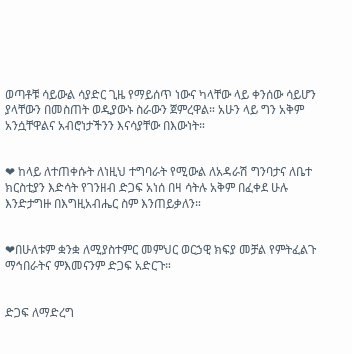ወጣቶቹ ሳይውል ሳያድር ጊዜ የማይሰጥ ነውና ካላቸው ላይ ቀንሰው ሳይሆን ያላቸውን በመስጠት ወዲያውኑ ስራውን ጀምረዋል። አሁን ላይ ግን አቅም አንሷቸዋልና አብሮነታችንን እናሳያቸው በእውነት።


❤ ከላይ ለተጠቀሱት ለነዚህ ተግባራት የሚውል ለአዳራሽ ግንባታና ለቤተ ክርስቲያን እድሳት የገንዘብ ድጋፍ አነሰ በዛ ሳትሉ አቅም በፈቀደ ሁሉ እንድታግዙ በእግዚአብሔር ስም እንጠይቃለን።


❤በሁለቱም ቋንቋ ለሚያስተምር መምህር ወርኃዊ ክፍያ መቻል የምትፈልጉ ማኅበራትና ምእመናንም ድጋፍ አድርጉ።


ድጋፍ ለማድረግ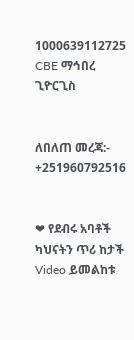1000639112725 CBE ማኅበረ ጊዮርጊስ


ለበለጠ መረጃ:- +251960792516


❤ የደብሩ አባቶች ካህናትን ጥሪ ከታች Video ይመልከቱ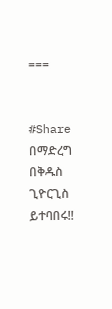===


#Share በማድረግ በቅዱስ ጊዮርጊስ ይተባበሩ!!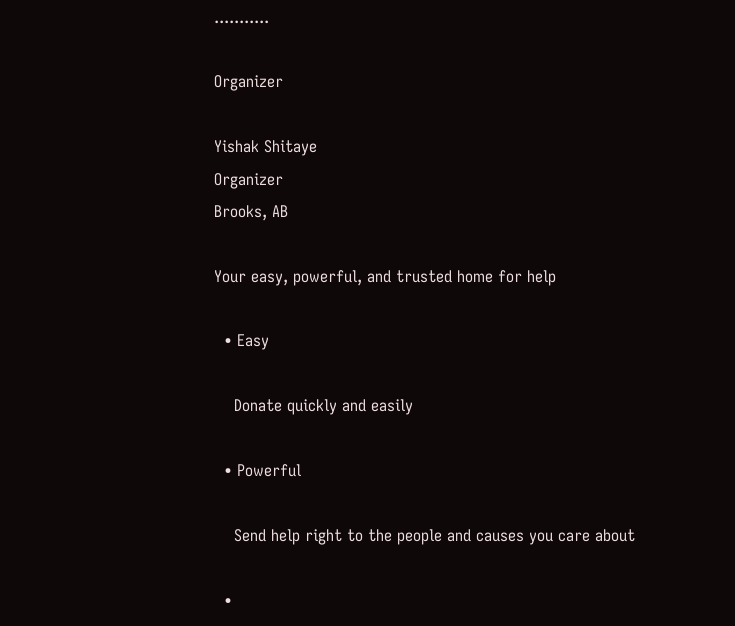...........

Organizer

Yishak Shitaye
Organizer
Brooks, AB

Your easy, powerful, and trusted home for help

  • Easy

    Donate quickly and easily

  • Powerful

    Send help right to the people and causes you care about

  •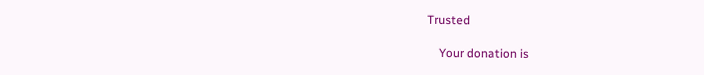Trusted

    Your donation is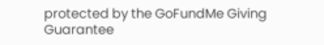protected by the GoFundMe Giving Guarantee